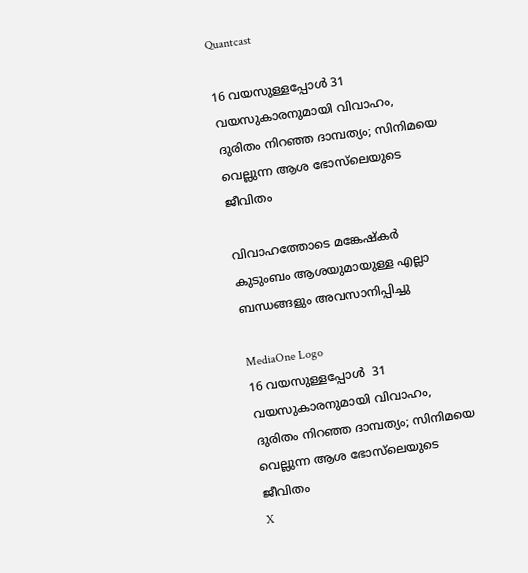Quantcast

16 വയസുള്ളപ്പോൾ 31 വയസുകാരനുമായി വിവാഹം, ദുരിതം നിറഞ്ഞ ദാമ്പത്യം; സിനിമയെ വെല്ലുന്ന ആശ ഭോസ്‍ലെയുടെ ജീവിതം

വിവാഹത്തോടെ മങ്കേഷ്‌കർ കുടുംബം ആശയുമായുള്ള എല്ലാ ബന്ധങ്ങളും അവസാനിപ്പിച്ചു

MediaOne Logo
16 വയസുള്ളപ്പോൾ  31 വയസുകാരനുമായി വിവാഹം, ദുരിതം നിറഞ്ഞ ദാമ്പത്യം; സിനിമയെ വെല്ലുന്ന ആശ ഭോസ്‍ലെയുടെ ജീവിതം
X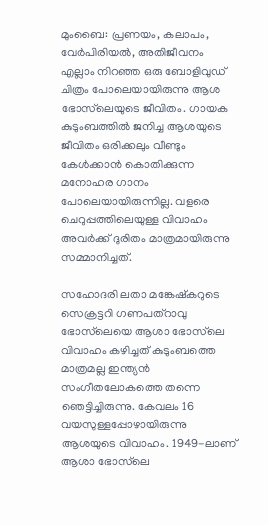മുംബൈ: പ്രണയം, കലാപം, വേര്‍പിരിയൽ, അതിജീവനം എല്ലാം നിറഞ്ഞ ഒരു ബോളിവുഡ് ചിത്രം പോലെയായിരുന്നു ആശ ഭോസ്‍ലെയുടെ ജീവിതം. ഗായക കുടുംബത്തിൽ ജനിച്ച ആശയുടെ ജീവിതം ഒരിക്കലും വീണ്ടും കേൾക്കാൻ കൊതിക്കുന്ന മനോഹര ഗാനം പോലെയായിരുന്നില്ല. വളരെ ചെറുപ്പത്തിലെയുള്ള വിവാഹം അവര്‍ക്ക് ദുരിതം മാത്രമായിരുന്നു സമ്മാനിച്ചത്.

സഹോദരി ലതാ മങ്കേഷ്‌കറുടെ സെക്രട്ടറി ഗണപത്‌റാവു ഭോസ്‌ലെയെ ആശാ ഭോസ്‌ലെ വിവാഹം കഴിച്ചത് കുടുംബത്തെ മാത്രമല്ല ഇന്ത്യൻ സംഗീതലോകത്തെ തന്നെ ഞെട്ടിച്ചിരുന്നു. കേവലം 16 വയസുള്ളപ്പോഴായിരുന്നു ആശയുടെ വിവാഹം. 1949-ലാണ് ആശാ ഭോസ്‌ലെ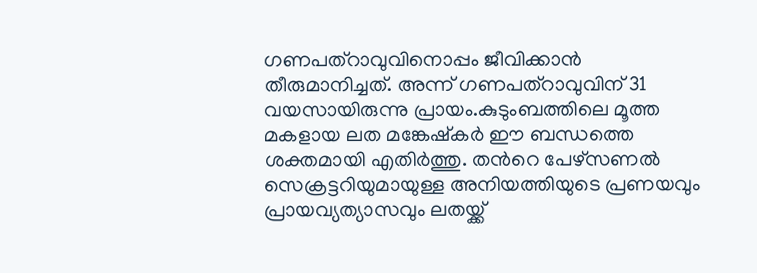ഗണപത്‌റാവുവിനൊപ്പം ജീവിക്കാൻ തീരുമാനിച്ചത്. അന്ന് ഗണപത്‌റാവുവിന് 31 വയസായിരുന്നു പ്രായം.കുടുംബത്തിലെ മൂത്ത മകളായ ലത മങ്കേഷ്കര്‍ ഈ ബന്ധത്തെ ശക്തമായി എതിര്‍ത്തു. തന്‍റെ പേഴ്സണൽ സെക്രട്ടറിയുമായുള്ള അനിയത്തിയുടെ പ്രണയവും പ്രായവ്യത്യാസവും ലതയ്ക്ക്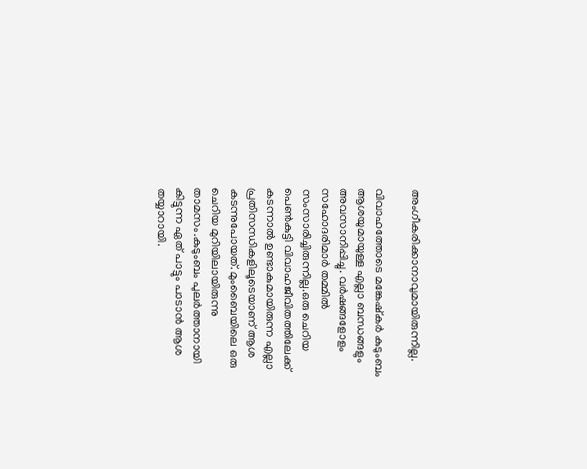അംഗീകരിക്കാനാവുമായിരുന്നില്ല.

വിവാഹത്തോടെ മങ്കേഷ്‌കർ കുടുംബം ആശയുമായുള്ള എല്ലാ ബന്ധങ്ങളും അവസാനിപ്പിച്ചു. വർഷങ്ങളോളം സഹോദരിമാർ തമ്മിൽ സംസാരിച്ചിരുന്നില്ല.ഒരു ചെറിയ പെൺകുട്ടി വിവാഹജീവിതത്തിലേക്ക് കടന്നാൽ ഉണ്ടാകുമായിരുന്ന എല്ലാ പ്രതിസന്ധികളിലൂടെയാണ് ആശ കടന്നുപോയത്. മുംബൈയിലെ ഒരു ചെറിയ മുറിയിലായിരുന്നു താമസം.കുടുംബം പുലർത്താനായി കിട്ടുന്ന ഏത് പാട്ടും പാടാൻ ആശ തയ്യാറായി.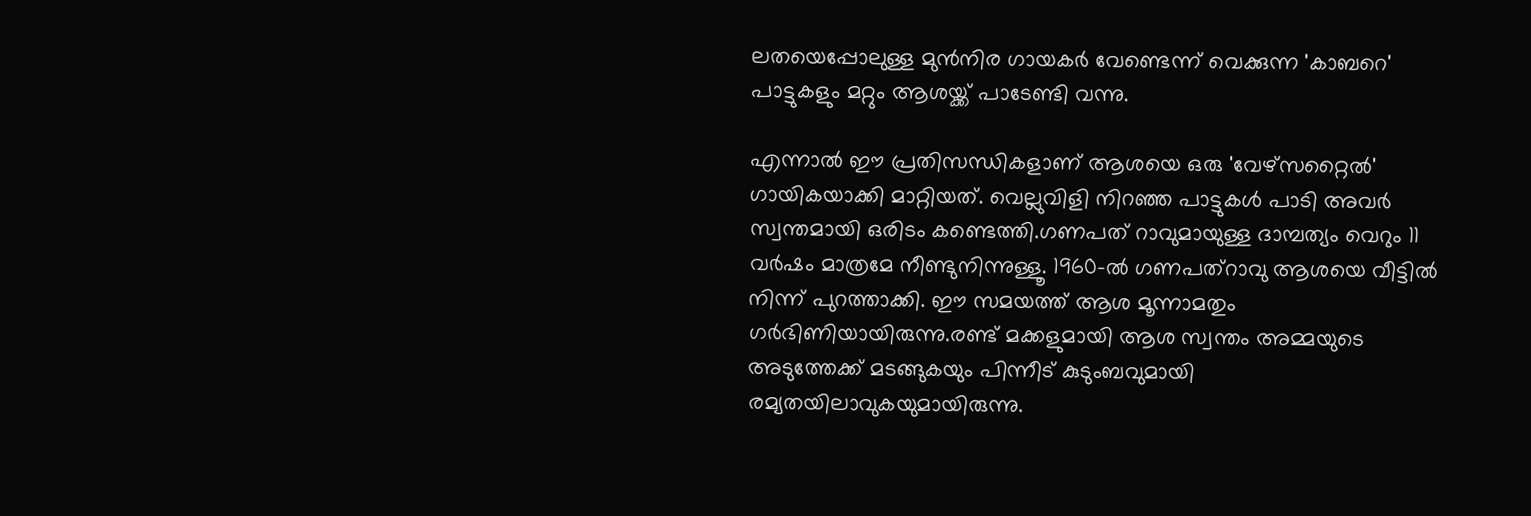ലതയെപ്പോലുള്ള മുൻനിര ഗായകർ വേണ്ടെന്ന് വെക്കുന്ന 'കാബറെ' പാട്ടുകളും മറ്റും ആശയ്ക്ക് പാടേണ്ടി വന്നു.

എന്നാൽ ഈ പ്രതിസന്ധികളാണ് ആശയെ ഒരു 'വേഴ്സറ്റൈൽ' ഗായികയാക്കി മാറ്റിയത്. വെല്ലുവിളി നിറഞ്ഞ പാട്ടുകൾ പാടി അവർ സ്വന്തമായി ഒരിടം കണ്ടെത്തി.ഗണപത് റാവുമായുള്ള ദാമ്പത്യം വെറും 11 വര്‍ഷം മാത്രമേ നീണ്ടുനിന്നുള്ളൂ. 1960-ൽ ഗണപത്‌റാവു ആശയെ വീട്ടിൽ നിന്ന് പുറത്താക്കി. ഈ സമയത്ത് ആശ മൂന്നാമതും ഗര്‍ഭിണിയായിരുന്നു.രണ്ട് മക്കളുമായി ആശ സ്വന്തം അമ്മയുടെ അടുത്തേക്ക് മടങ്ങുകയും പിന്നീട് കുടുംബവുമായി രമ്യതയിലാവുകയുമായിരുന്നു.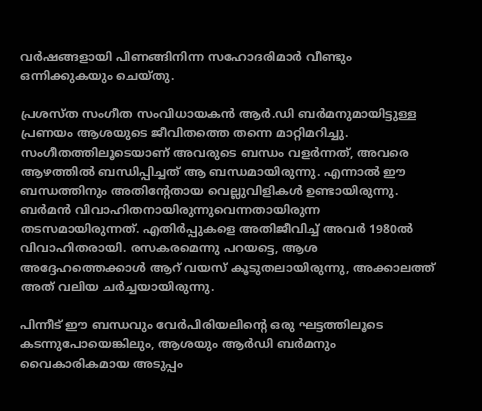വര്‍ഷങ്ങളായി പിണങ്ങിനിന്ന സഹോദരിമാര്‍ വീണ്ടും ഒന്നിക്കുകയും ചെയ്തു.

പ്രശസ്ത സംഗീത സംവിധായകൻ ആര്‍.ഡി ബര്‍മനുമായിട്ടുള്ള പ്രണയം ആശയുടെ ജീവിതത്തെ തന്നെ മാറ്റിമറിച്ചു. സംഗീതത്തിലൂടെയാണ് അവരുടെ ബന്ധം വളർന്നത്, അവരെ ആഴത്തിൽ ബന്ധിപ്പിച്ചത് ആ ബന്ധമായിരുന്നു. എന്നാൽ ഈ ബന്ധത്തിനും അതിന്‍റേതായ വെല്ലുവിളികൾ ഉണ്ടായിരുന്നു. ബര്‍മൻ വിവാഹിതനായിരുന്നുവെന്നതായിരുന്ന തടസമായിരുന്നത്. എതിര്‍പ്പുകളെ അതിജീവിച്ച് അവര്‍ 1980ൽ വിവാഹിതരായി. രസകരമെന്നു പറയട്ടെ, ആശ അദ്ദേഹത്തെക്കാൾ ആറ് വയസ് കൂടുതലായിരുന്നു, അക്കാലത്ത് അത് വലിയ ചര്‍ച്ചയായിരുന്നു.

പിന്നീട് ഈ ബന്ധവും വേർപിരിയലിന്റെ ഒരു ഘട്ടത്തിലൂടെ കടന്നുപോയെങ്കിലും, ആശയും ആർ‌ഡി ബർമനും വൈകാരികമായ അടുപ്പം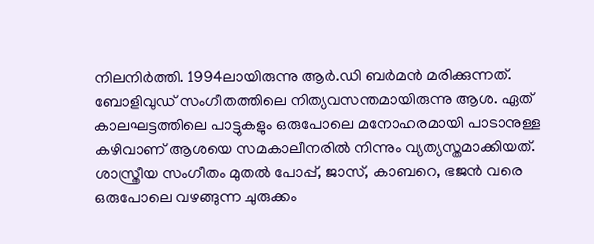നിലനിർത്തി. 1994ലായിരുന്നു ആര്‍.ഡി ബര്‍മൻ മരിക്കുന്നത്. ബോളിവുഡ് സംഗീതത്തിലെ നിത്യവസന്തമായിരുന്നു ആശ. ഏത് കാലഘട്ടത്തിലെ പാട്ടുകളും ഒരുപോലെ മനോഹരമായി പാടാനുള്ള കഴിവാണ് ആശയെ സമകാലീനരിൽ നിന്നും വ്യത്യസ്തമാക്കിയത്. ശാസ്ത്രീയ സംഗീതം മുതൽ പോപ്പ്, ജാസ്, കാബറെ, ഭജൻ വരെ ഒരുപോലെ വഴങ്ങുന്ന ചുരുക്കം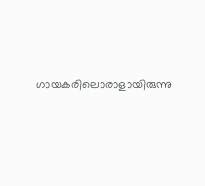ഗായകരിലൊരാളായിരുന്നു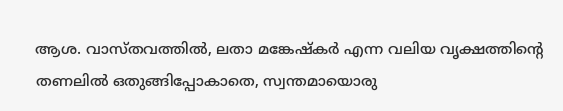ആശ. വാസ്തവത്തിൽ, ലതാ മങ്കേഷ്‌കർ എന്ന വലിയ വൃക്ഷത്തിന്റെ തണലിൽ ഒതുങ്ങിപ്പോകാതെ, സ്വന്തമായൊരു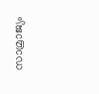സാമ്രാജ്യം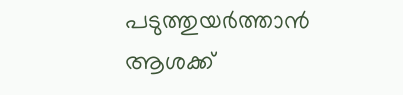പടുത്തുയർത്താൻ ആശക്ക്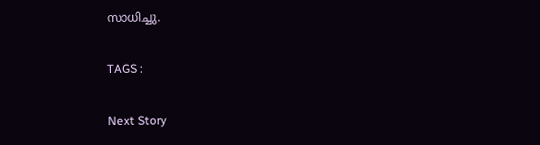സാധിച്ചു.

TAGS :

Next Story